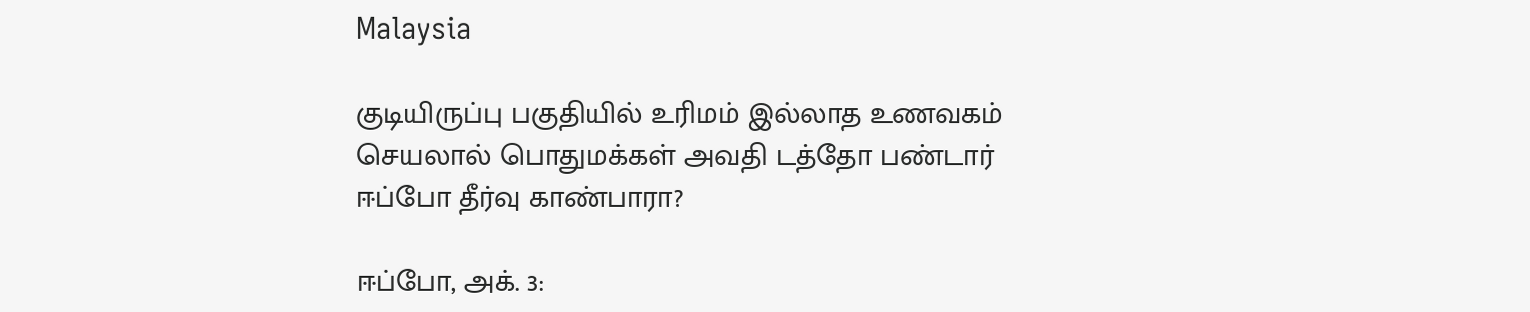Malaysia

குடியிருப்பு பகுதியில் உரிமம் இல்லாத உணவகம் செயலால் பொதுமக்கள் அவதி டத்தோ பண்டார் ஈப்போ தீர்வு காண்பாரா?

ஈப்போ, அக். 3: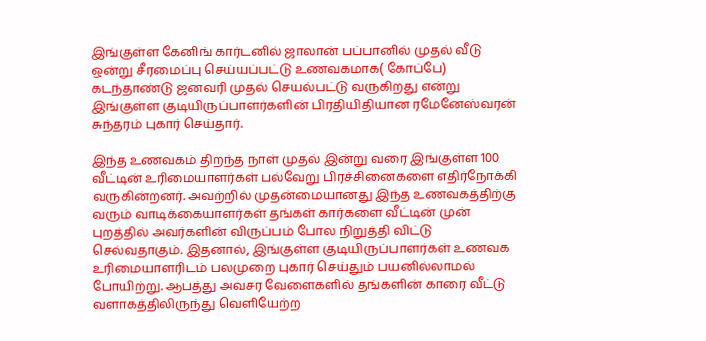இங்குள்ள கேனிங் கார்டனில் ஜாலான் பப்பானில் முதல் வீடு ஒன்று சீரமைப்பு செய்யப்பட்டு உணவகமாக( கோப்பே) கடந்தாண்டு ஜனவரி முதல் செயல்பட்டு வருகிறது என்று இங்குள்ள குடியிருப்பாளர்களின் பிரதியிதியான ரமேனேஸ்வரன் சுந்தரம் புகார் செய்தார்.

இந்த உணவகம் திறந்த நாள் முதல் இன்று வரை இங்குள்ள 100 வீட்டின் உரிமையாளர்கள் பல்வேறு பிரச்சினைகளை எதிர்நோக்கி வருகின்றனர். அவற்றில் முதன்மையானது இந்த உணவகத்திற்கு வரும் வாடிக்கையாளர்கள் தங்கள் கார்களை வீட்டின் முன் புறத்தில் அவர்களின் விருப்பம் போல நிறுத்தி விட்டு செல்வதாகும். இதனால், இங்குள்ள குடியிருப்பாளர்கள் உணவக உரிமையாளரிடம் பலமுறை புகார் செய்தும் பயனில்லாமல் போயிற்று. ஆபத்து அவசர வேளைகளில் தங்களின் காரை வீட்டு வளாகத்திலிருந்து வெளியேற்ற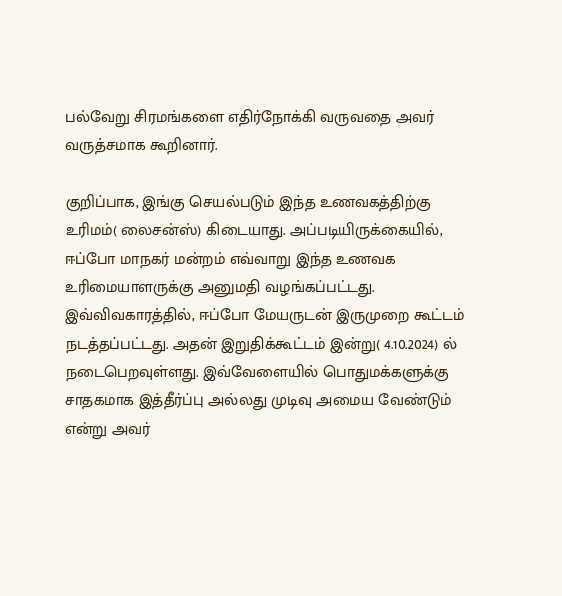பல்வேறு சிரமங்களை எதிர்நோக்கி வருவதை அவர் வருத்சமாக கூறினார்.

குறிப்பாக, இங்கு செயல்படும் இந்த உணவகத்திற்கு உரிமம்( லைசன்ஸ்) கிடையாது. அப்படியிருக்கையில், ஈப்போ மாநகர் மன்றம் எவ்வாறு இந்த உணவக உரிமையாளருக்கு அனுமதி வழங்கப்பட்டது. இவ்விவகாரத்தில், ஈப்போ மேயருடன் இருமுறை கூட்டம் நடத்தப்பட்டது. அதன் இறுதிக்கூட்டம் இன்று( 4.10.2024) ல் நடைபெறவுள்ளது. இவ்வேளையில் பொதுமக்களுக்கு சாதகமாக இத்தீர்ப்பு அல்லது முடிவு அமைய வேண்டும் என்று அவர்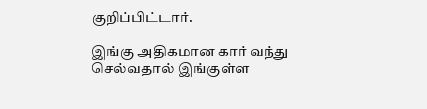குறிப்பிட்டார்.

இங்கு அதிகமான கார் வந்து செல்வதால் இங்குள்ள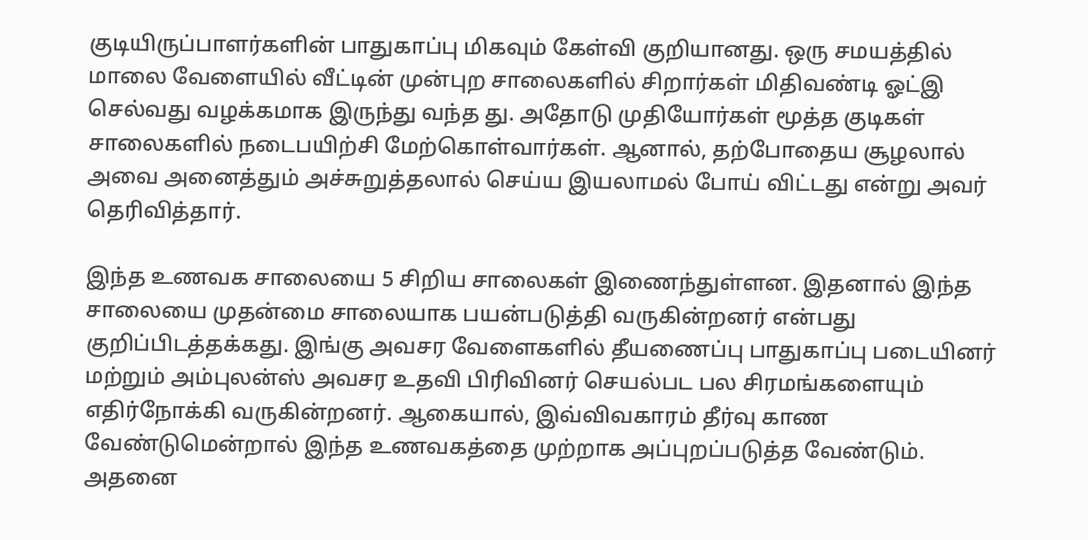குடியிருப்பாளர்களின் பாதுகாப்பு மிகவும் கேள்வி குறியானது. ஒரு சமயத்தில் மாலை வேளையில் வீட்டின் முன்புற சாலைகளில் சிறார்கள் மிதிவண்டி ஓட்இ செல்வது வழக்கமாக இருந்து வந்த து. அதோடு முதியோர்கள் மூத்த குடிகள் சாலைகளில் நடைபயிற்சி மேற்கொள்வார்கள். ஆனால், தற்போதைய சூழலால் அவை அனைத்தும் அச்சுறுத்தலால் செய்ய இயலாமல் போய் விட்டது என்று அவர் தெரிவித்தார்.

இந்த உணவக சாலையை 5 சிறிய சாலைகள் இணைந்துள்ளன. இதனால் இந்த சாலையை முதன்மை சாலையாக பயன்படுத்தி வருகின்றனர் என்பது குறிப்பிடத்தக்கது. இங்கு அவசர வேளைகளில் தீயணைப்பு பாதுகாப்பு படையினர் மற்றும் அம்புலன்ஸ் அவசர உதவி பிரிவினர் செயல்பட பல சிரமங்களையும் எதிர்நோக்கி வருகின்றனர். ஆகையால், இவ்விவகாரம் தீர்வு காண வேண்டுமென்றால் இந்த உணவகத்தை முற்றாக அப்புறப்படுத்த வேண்டும். அதனை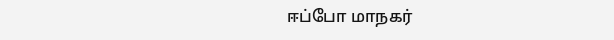ஈப்போ மாநகர்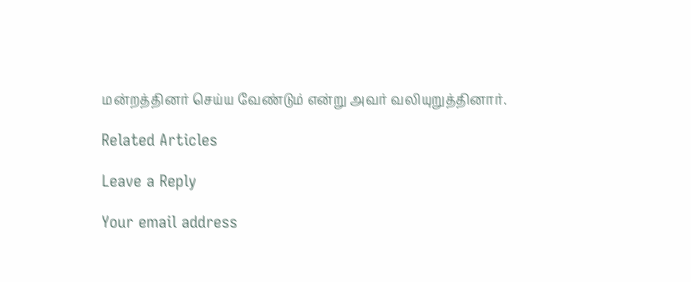மன்றத்தினர் செய்ய வேண்டும் என்று அவர் வலியுறுத்தினார்.

Related Articles

Leave a Reply

Your email address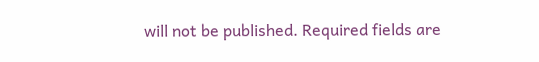will not be published. Required fields are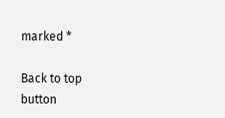marked *

Back to top button